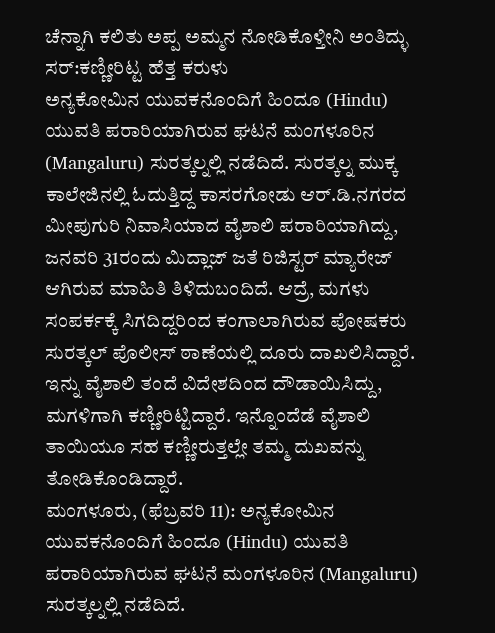ಚೆನ್ನಾಗಿ ಕಲಿತು ಅಪ್ಪ ಅಮ್ಮನ ನೋಡಿಕೊಳ್ತೀನಿ ಅಂತಿದ್ಳು ಸರ್:ಕಣ್ಣೀರಿಟ್ಟ ಹೆತ್ತ ಕರುಳು
ಅನ್ಯಕೋಮಿನ ಯುವಕನೊಂದಿಗೆ ಹಿಂದೂ (Hindu) ಯುವತಿ ಪರಾರಿಯಾಗಿರುವ ಘಟನೆ ಮಂಗಳೂರಿನ (Mangaluru) ಸುರತ್ಕಲ್ನಲ್ಲಿ ನಡೆದಿದೆ. ಸುರತ್ಕಲ್ನ ಮುಕ್ಕ ಕಾಲೇಜಿನಲ್ಲಿ ಓದುತ್ತಿದ್ದ ಕಾಸರಗೋಡು ಆರ್.ಡಿ.ನಗರದ ಮೀಪುಗುರಿ ನಿವಾಸಿಯಾದ ವೈಶಾಲಿ ಪರಾರಿಯಾಗಿದ್ದು, ಜನವರಿ 31ರಂದು ಮಿದ್ಲಾಜ್ ಜತೆ ರಿಜಿಸ್ಟರ್ ಮ್ಯಾರೇಜ್ ಆಗಿರುವ ಮಾಹಿತಿ ತಿಳಿದುಬಂದಿದೆ. ಆದ್ರೆ, ಮಗಳು ಸಂಪರ್ಕಕ್ಕೆ ಸಿಗದಿದ್ದರಿಂದ ಕಂಗಾಲಾಗಿರುವ ಪೋಷಕರು ಸುರತ್ಕಲ್ ಪೊಲೀಸ್ ಠಾಣೆಯಲ್ಲಿ ದೂರು ದಾಖಲಿಸಿದ್ದಾರೆ. ಇನ್ನು ವೈಶಾಲಿ ತಂದೆ ವಿದೇಶದಿಂದ ದೌಡಾಯಿಸಿದ್ದು, ಮಗಳಿಗಾಗಿ ಕಣ್ಣೀರಿಟ್ಟಿದ್ದಾರೆ. ಇನ್ನೊಂದೆಡೆ ವೈಶಾಲಿ ತಾಯಿಯೂ ಸಹ ಕಣ್ಣೀರುತ್ತಲ್ಲೇ ತಮ್ಮ ದುಖವನ್ನು ತೋಡಿಕೊಂಡಿದ್ದಾರೆ.
ಮಂಗಳೂರು, (ಫೆಬ್ರವರಿ 11): ಅನ್ಯಕೋಮಿನ ಯುವಕನೊಂದಿಗೆ ಹಿಂದೂ (Hindu) ಯುವತಿ ಪರಾರಿಯಾಗಿರುವ ಘಟನೆ ಮಂಗಳೂರಿನ (Mangaluru) ಸುರತ್ಕಲ್ನಲ್ಲಿ ನಡೆದಿದೆ.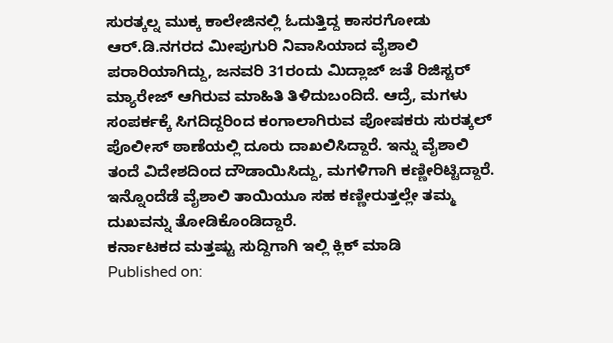ಸುರತ್ಕಲ್ನ ಮುಕ್ಕ ಕಾಲೇಜಿನಲ್ಲಿ ಓದುತ್ತಿದ್ದ ಕಾಸರಗೋಡು ಆರ್.ಡಿ.ನಗರದ ಮೀಪುಗುರಿ ನಿವಾಸಿಯಾದ ವೈಶಾಲಿ ಪರಾರಿಯಾಗಿದ್ದು, ಜನವರಿ 31ರಂದು ಮಿದ್ಲಾಜ್ ಜತೆ ರಿಜಿಸ್ಟರ್ ಮ್ಯಾರೇಜ್ ಆಗಿರುವ ಮಾಹಿತಿ ತಿಳಿದುಬಂದಿದೆ. ಆದ್ರೆ, ಮಗಳು ಸಂಪರ್ಕಕ್ಕೆ ಸಿಗದಿದ್ದರಿಂದ ಕಂಗಾಲಾಗಿರುವ ಪೋಷಕರು ಸುರತ್ಕಲ್ ಪೊಲೀಸ್ ಠಾಣೆಯಲ್ಲಿ ದೂರು ದಾಖಲಿಸಿದ್ದಾರೆ. ಇನ್ನು ವೈಶಾಲಿ ತಂದೆ ವಿದೇಶದಿಂದ ದೌಡಾಯಿಸಿದ್ದು, ಮಗಳಿಗಾಗಿ ಕಣ್ಣೀರಿಟ್ಟಿದ್ದಾರೆ. ಇನ್ನೊಂದೆಡೆ ವೈಶಾಲಿ ತಾಯಿಯೂ ಸಹ ಕಣ್ಣೀರುತ್ತಲ್ಲೇ ತಮ್ಮ ದುಖವನ್ನು ತೋಡಿಕೊಂಡಿದ್ದಾರೆ.
ಕರ್ನಾಟಕದ ಮತ್ತಷ್ಟು ಸುದ್ದಿಗಾಗಿ ಇಲ್ಲಿ ಕ್ಲಿಕ್ ಮಾಡಿ
Published on: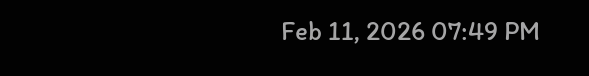Feb 11, 2026 07:49 PM